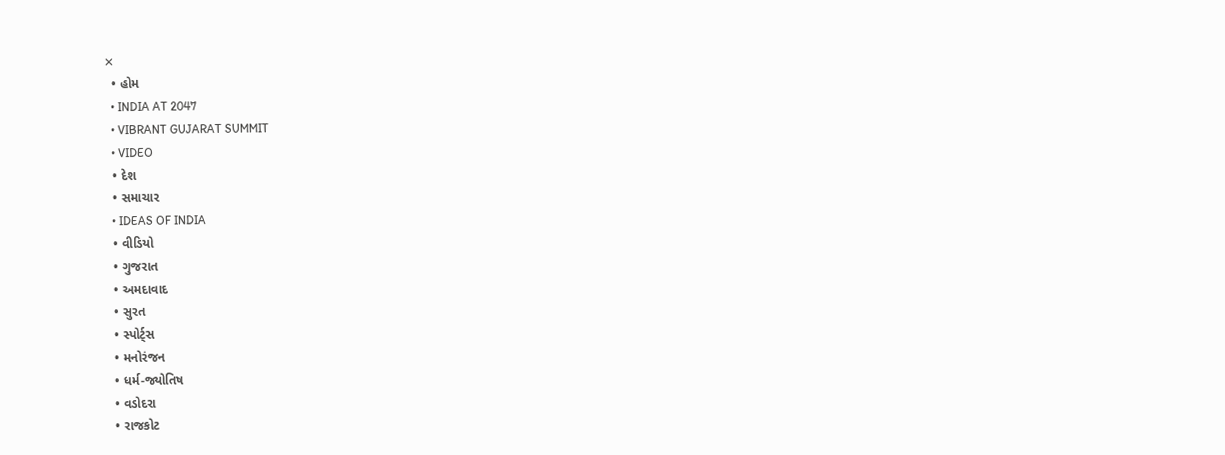✕
  • હોમ
  • INDIA AT 2047
  • VIBRANT GUJARAT SUMMIT
  • VIDEO
  • દેશ
  • સમાચાર
  • IDEAS OF INDIA
  • વીડિયો
  • ગુજરાત
  • અમદાવાદ
  • સુરત
  • સ્પોર્ટ્સ
  • મનોરંજન
  • ધર્મ-જ્યોતિષ
  • વડોદરા
  • રાજકોટ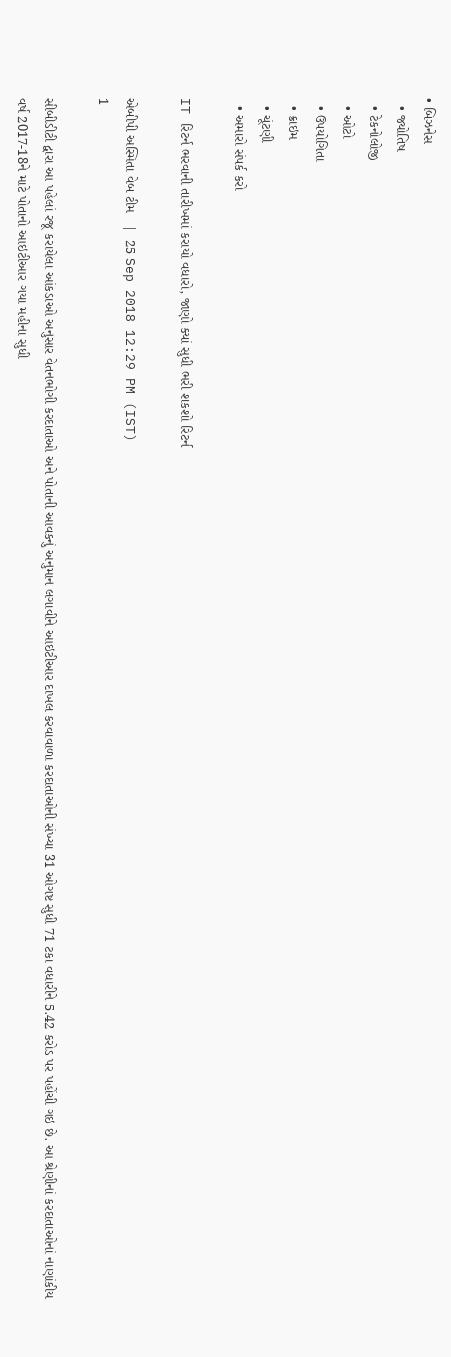• બિઝનેસ
  • જ્યોતિષ
  • ટેકનોલોજી
  • ઓટો
  • ઉપયોગિતા
  • ક્રાઇમ
  • ચૂંટણી
  • અમારો સંપર્ક કરો

IT રિટર્ન ભરવાની તારીખમાં કરાયો વધારો, જાણો ક્યાં સુધી ભરી શકશો રિટર્ન

એબીપી અસ્મિતા વેબ ટીમ   |  25 Sep 2018 12:29 PM (IST)
1

સીબીડીટી દ્વારા આ પહેલાં રજૂ કરાયેલા આંકડાઓ અનુસાર વેતનભોગી કરદાતાઓ અને પોતાની આવકનું અનુમાન લગાવીને આઇટીઆર દાખલ કરવાવાળા કરદાતાઓની સંખ્યા 31 ઓગષ્ટ સુધી 71 ટકા વધારીને 5.42 કરોડ પર પહોંચી ગઇ છે. આ શ્રેણીનાં કરદાતાઓનાં નાણાંકીય વર્ષ 2017-18ને માટે પોતાનો આઇટીઆર ગયા મહીના સુધી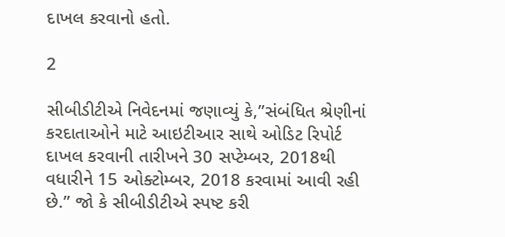દાખલ કરવાનો હતો.

2

સીબીડીટીએ નિવેદનમાં જણાવ્યું કે,”સંબંધિત શ્રેણીનાં કરદાતાઓને માટે આઇટીઆર સાથે ઓડિટ રિપોર્ટ દાખલ કરવાની તારીખને 30 સપ્ટેમ્બર, 2018થી વધારીને 15 ઓક્ટોમ્બર, 2018 કરવામાં આવી રહી છે.” જો કે સીબીડીટીએ સ્પષ્ટ કરી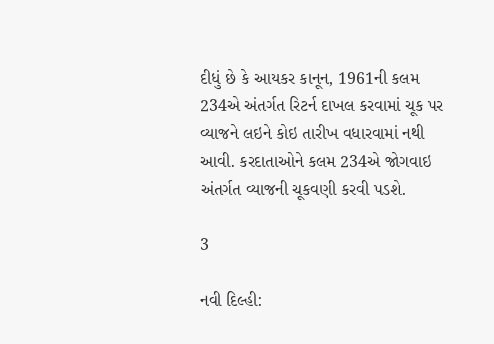દીધું છે કે આયકર કાનૂન, 1961ની કલમ 234એ અંતર્ગત રિટર્ન દાખલ કરવામાં ચૂક પર વ્યાજને લઇને કોઇ તારીખ વધારવામાં નથી આવી. કરદાતાઓને કલમ 234એ જોગવાઇ અંતર્ગત વ્યાજની ચૂકવણી કરવી પડશે.

3

નવી દિલ્હી: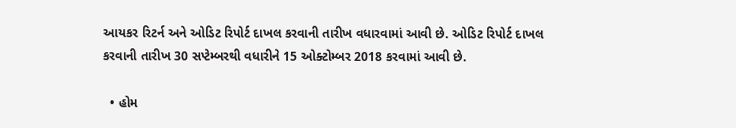આયકર રિટર્ન અને ઓડિટ રિપોર્ટ દાખલ કરવાની તારીખ વધારવામાં આવી છે. ઓડિટ રિપોર્ટ દાખલ કરવાની તારીખ 30 સપ્ટેમ્બરથી વધારીને 15 ઓક્ટોમ્બર 2018 કરવામાં આવી છે.

  • હોમ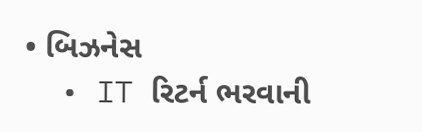• બિઝનેસ
  • IT રિટર્ન ભરવાની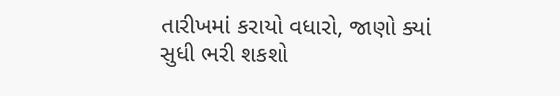તારીખમાં કરાયો વધારો, જાણો ક્યાં સુધી ભરી શકશો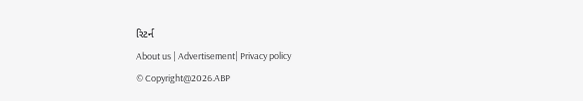રિટર્ન
About us | Advertisement| Privacy policy
© Copyright@2026.ABP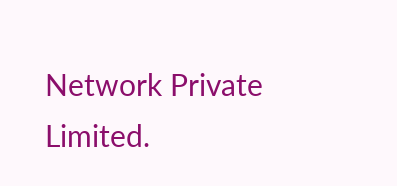Network Private Limited.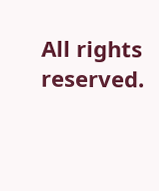All rights reserved.